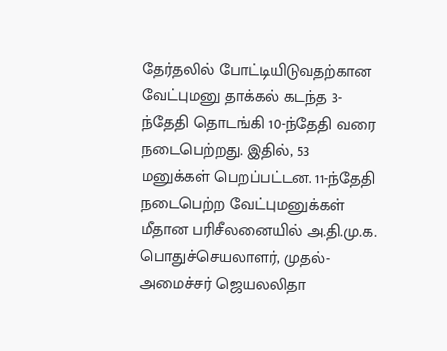தேர்தலில் போட்டியிடுவதற்கான வேட்புமனு தாக்கல் கடந்த 3-ந்தேதி தொடங்கி 10-ந்தேதி வரை நடைபெற்றது. இதில், 53 மனுக்கள் பெறப்பட்டன. 11-ந்தேதி நடைபெற்ற வேட்புமனுக்கள் மீதான பரிசீலனையில் அ.தி.மு.க. பொதுச்செயலாளர், முதல்-அமைச்சர் ஜெயலலிதா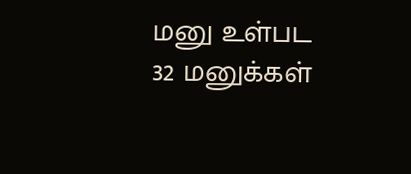மனு உள்பட 32 மனுக்கள்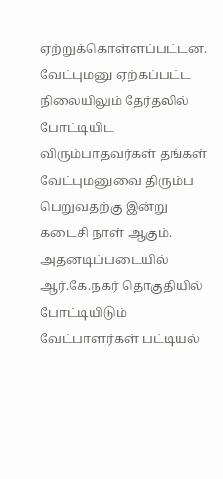ஏற்றுக்கொள்ளப்பட்டன.
வேட்புமனு ஏற்கப்பட்ட நிலையிலும் தேர்தலில் போட்டியிட விரும்பாதவர்கள் தங்கள் வேட்புமனுவை திரும்ப பெறுவதற்கு இன்று கடைசி நாள் ஆகும். அதனடிப்படையில் ஆர்.கே.நகர் தொகுதியில் போட்டியிடும் வேட்பாளர்கள் பட்டியல்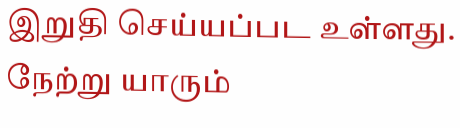இறுதி செய்யப்பட உள்ளது. நேற்று யாரும்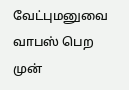வேட்புமனுவை வாபஸ் பெற முன்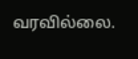வரவில்லை.